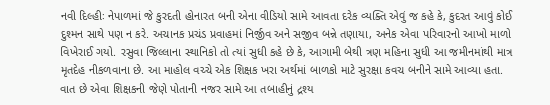નવી દિલ્હીઃ નેપાળમાં જે કુરદતી હોનારત બની એના વીડિયો સામે આવતા દરેક વ્યક્તિ એવું જ કહે કે, કુદરત આવું કોઈ દુશ્મન સાથે પણ ન કરે. અચાનક પ્રચંડ પ્રવાહમાં નિર્જીવ અને સજીવ બન્ને તણાયા, અનેક એવા પરિવારનો આખો માળો વિખેરાઈ ગયો. રસુવા જિલ્લાના સ્થાનિકો તો ત્યાં સુધી કહે છે કે, આગામી બેથી ત્રણ મહિના સુધી આ જમીનમાંથી માત્ર મૃતદેહ નીકળવાના છે. આ માહોલ વચ્ચે એક શિક્ષક ખરા અર્થમાં બાળકો માટે સુરક્ષા કવચ બનીને સામે આવ્યા હતા. વાત છે એવા શિક્ષકની જેણે પોતાની નજર સામે આ તબાહીનું દ્રશ્ય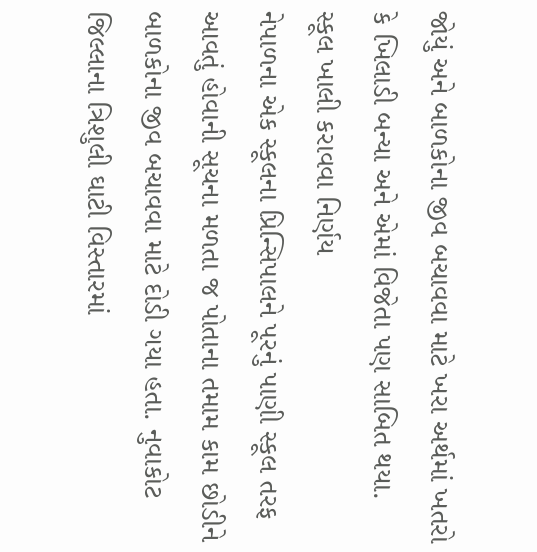જોયું અને બાળકોના જીવ બચાવવા માટે ખરા અર્થમાં ખતરો કે ખિલાડી બન્યા અને એમાં વિજેતા પણ સાબિત થયા.
સ્કૂલ ખાલી કરાવવા નિર્ણય
નેપાળના એક સ્કૂલના પ્રિન્સિપાલને પૂરનું પાણી સ્કૂલ તરફ આવતું હોવાની સૂચના મળતા જ પોતાના તમામ કામ છોડીને બાળકોના જીવ બચાવવા માટે દોડી ગયા હતા. નુવાકોટ જિલ્લાના ત્રિશુલી ઘાટી વિસ્તારમાં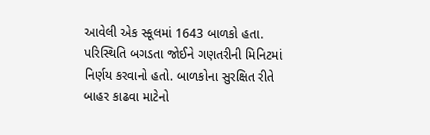આવેલી એક સ્કૂલમાં 1643 બાળકો હતા. પરિસ્થિતિ બગડતા જોઈને ગણતરીની મિનિટમાં નિર્ણય કરવાનો હતો. બાળકોના સુરક્ષિત રીતે બાહર કાઢવા માટેનો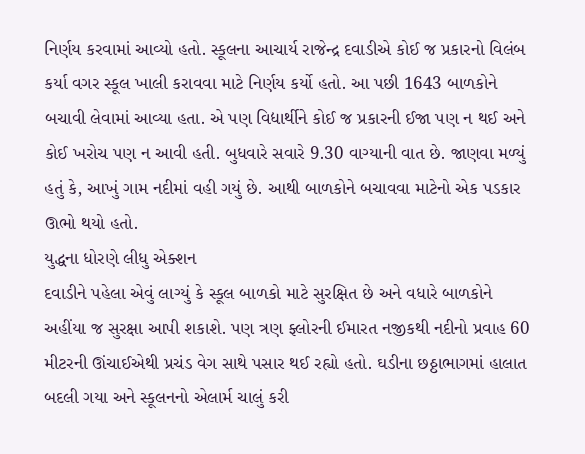નિર્ણય કરવામાં આવ્યો હતો. સ્કૂલના આચાર્ય રાજેન્દ્ર દવાડીએ કોઈ જ પ્રકારનો વિલંબ કર્યા વગર સ્કૂલ ખાલી કરાવવા માટે નિર્ણય કર્યો હતો. આ પછી 1643 બાળકોને બચાવી લેવામાં આવ્યા હતા. એ પણ વિદ્યાર્થીને કોઈ જ પ્રકારની ઈજા પણ ન થઈ અને કોઈ ખરોચ પણ ન આવી હતી. બુધવારે સવારે 9.30 વાગ્યાની વાત છે. જાણવા મળ્યું હતું કે, આખું ગામ નદીમાં વહી ગયું છે. આથી બાળકોને બચાવવા માટેનો એક પડકાર ઊભો થયો હતો.
યુદ્ધના ધોરણે લીધુ એક્શન
દવાડીને પહેલા એવું લાગ્યું કે સ્કૂલ બાળકો માટે સુરક્ષિત છે અને વધારે બાળકોને અહીંયા જ સુરક્ષા આપી શકાશે. પણ ત્રણ ફ્લોરની ઈમારત નજીકથી નદીનો પ્રવાહ 60 મીટરની ઊંચાઈએથી પ્રચંડ વેગ સાથે પસાર થઈ રહ્યો હતો. ઘડીના છઠ્ઠાભાગમાં હાલાત બદલી ગયા અને સ્કૂલનનો એલાર્મ ચાલું કરી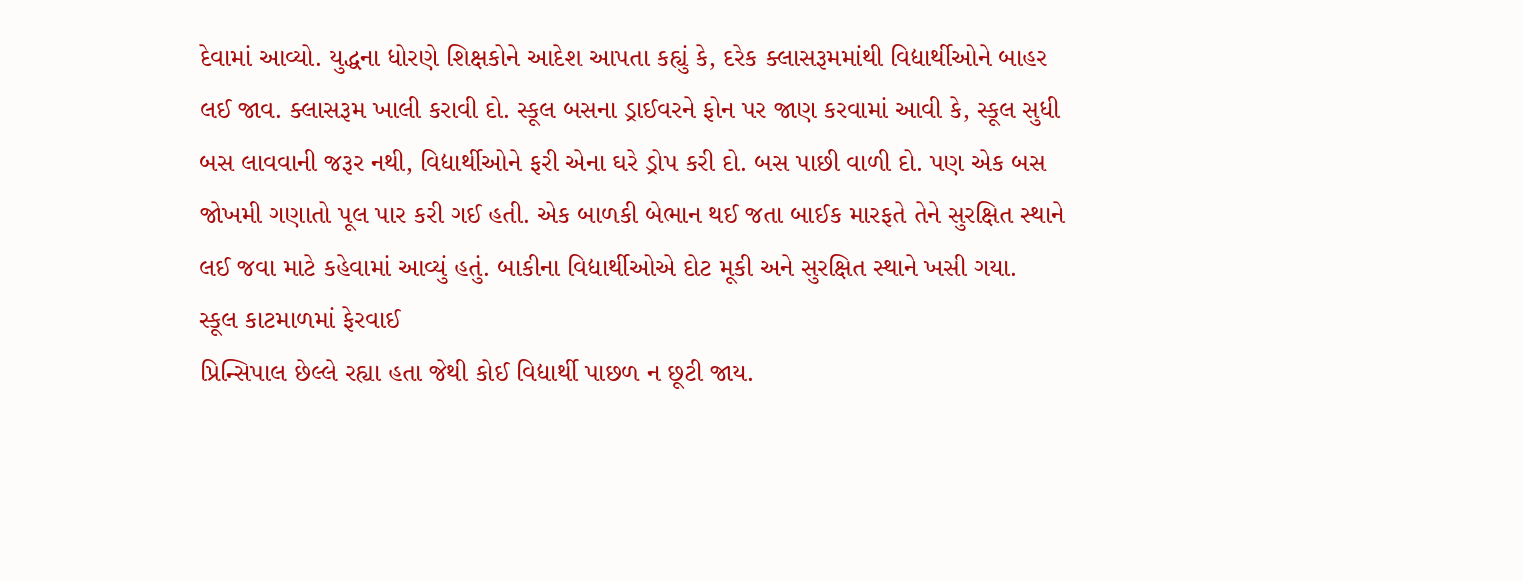દેવામાં આવ્યો. યુદ્ધના ધોરણે શિક્ષકોને આદેશ આપતા કહ્યું કે, દરેક ક્લાસરૂમમાંથી વિદ્યાર્થીઓને બાહર લઈ જાવ. ક્લાસરૂમ ખાલી કરાવી દો. સ્કૂલ બસના ડ્રાઈવરને ફોન પર જાણ કરવામાં આવી કે, સ્કૂલ સુધી બસ લાવવાની જરૂર નથી, વિદ્યાર્થીઓને ફરી એના ઘરે ડ્રોપ કરી દો. બસ પાછી વાળી દો. પણ એક બસ જોખમી ગણાતો પૂલ પાર કરી ગઈ હતી. એક બાળકી બેભાન થઈ જતા બાઈક મારફતે તેને સુરક્ષિત સ્થાને લઈ જવા માટે કહેવામાં આવ્યું હતું. બાકીના વિદ્યાર્થીઓએ દોટ મૂકી અને સુરક્ષિત સ્થાને ખસી ગયા.
સ્કૂલ કાટમાળમાં ફેરવાઈ
પ્રિન્સિપાલ છેલ્લે રહ્યા હતા જેથી કોઈ વિદ્યાર્થી પાછળ ન છૂટી જાય.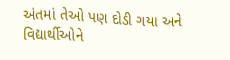અંતમાં તેઓ પણ દોડી ગયા અને વિદ્યાર્થીઓને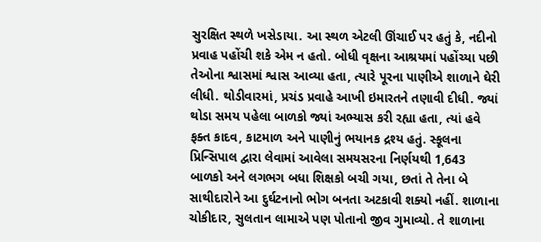સુરક્ષિત સ્થળે ખસેડાયા. આ સ્થળ એટલી ઊંચાઈ પર હતું કે, નદીનો પ્રવાહ પહોંચી શકે એમ ન હતો. બોધી વૃક્ષના આશ્રયમાં પહોંચ્યા પછી તેઓના શ્વાસમાં શ્વાસ આવ્યા હતા, ત્યારે પૂરના પાણીએ શાળાને ઘેરી લીધી. થોડીવારમાં, પ્રચંડ પ્રવાહે આખી ઇમારતને તણાવી દીધી. જ્યાં થોડા સમય પહેલા બાળકો જ્યાં અભ્યાસ કરી રહ્યા હતા, ત્યાં હવે ફક્ત કાદવ, કાટમાળ અને પાણીનું ભયાનક દ્રશ્ય હતું. સ્કૂલના પ્રિન્સિપાલ દ્વારા લેવામાં આવેલા સમયસરના નિર્ણયથી 1,643 બાળકો અને લગભગ બધા શિક્ષકો બચી ગયા, છતાં તે તેના બે સાથીદારોને આ દુર્ઘટનાનો ભોગ બનતા અટકાવી શક્યો નહીં. શાળાના ચોકીદાર, સુલતાન લામાએ પણ પોતાનો જીવ ગુમાવ્યો. તે શાળાના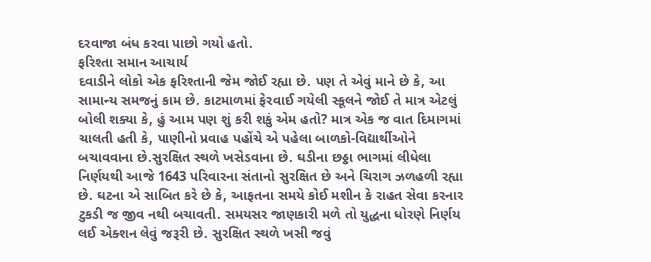દરવાજા બંધ કરવા પાછો ગયો હતો.
ફરિશ્તા સમાન આચાર્ય
દવાડીને લોકો એક ફરિશ્તાની જેમ જોઈ રહ્યા છે. પણ તે એવું માને છે કે, આ સામાન્ય સમજનું કામ છે. કાટમાળમાં ફેરવાઈ ગયેલી સ્કૂલને જોઈ તે માત્ર એટલું બોલી શક્યા કે, હું આમ પણ શું કરી શકું એમ હતો? માત્ર એક જ વાત દિમાગમાં ચાલતી હતી કે, પાણીનો પ્રવાહ પહોંચે એ પહેલા બાળકો-વિદ્યાર્થીઓને બચાવવાના છે.સુરક્ષિત સ્થળે ખસેડવાના છે. ઘડીના છઠ્ઠા ભાગમાં લીધેલા નિર્ણયથી આજે 1643 પરિવારના સંતાનો સુરક્ષિત છે અને ચિરાગ ઝળહળી રહ્યા છે. ઘટના એ સાબિત કરે છે કે, આફતના સમયે કોઈ મશીન કે રાહત સેવા કરનાર ટુકડી જ જીવ નથી બચાવતી. સમયસર જાણકારી મળે તો યુદ્ધના ધોરણે નિર્ણય લઈ એક્શન લેવું જરૂરી છે. સુરક્ષિત સ્થળે ખસી જવું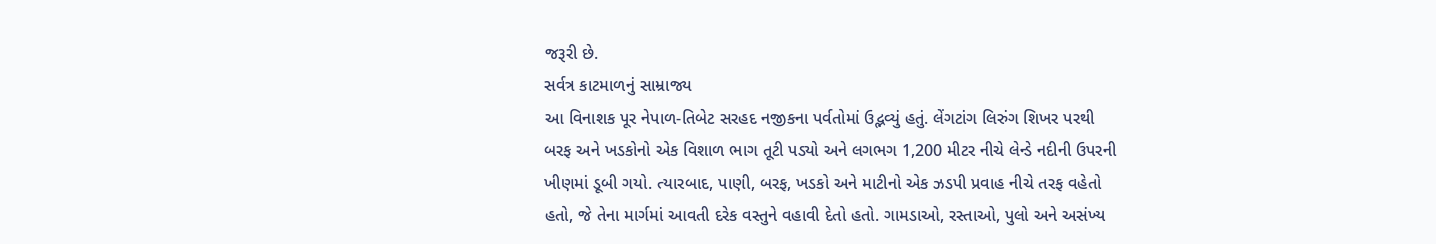જરૂરી છે.
સર્વત્ર કાટમાળનું સામ્રાજ્ય
આ વિનાશક પૂર નેપાળ-તિબેટ સરહદ નજીકના પર્વતોમાં ઉદ્ભવ્યું હતું. લેંગટાંગ લિરુંગ શિખર પરથી બરફ અને ખડકોનો એક વિશાળ ભાગ તૂટી પડ્યો અને લગભગ 1,200 મીટર નીચે લેન્ડે નદીની ઉપરની ખીણમાં ડૂબી ગયો. ત્યારબાદ, પાણી, બરફ, ખડકો અને માટીનો એક ઝડપી પ્રવાહ નીચે તરફ વહેતો હતો, જે તેના માર્ગમાં આવતી દરેક વસ્તુને વહાવી દેતો હતો. ગામડાઓ, રસ્તાઓ, પુલો અને અસંખ્ય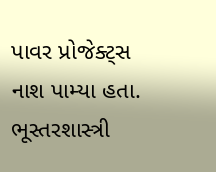પાવર પ્રોજેક્ટ્સ નાશ પામ્યા હતા. ભૂસ્તરશાસ્ત્રી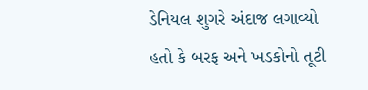ડેનિયલ શુગરે અંદાજ લગાવ્યો હતો કે બરફ અને ખડકોનો તૂટી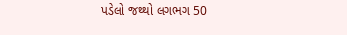પડેલો જથ્થો લગભગ 50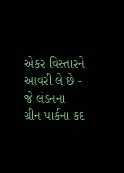એકર વિસ્તારને આવરી લે છે - જે લંડનના ગ્રીન પાર્કના કદ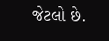જેટલો છે.